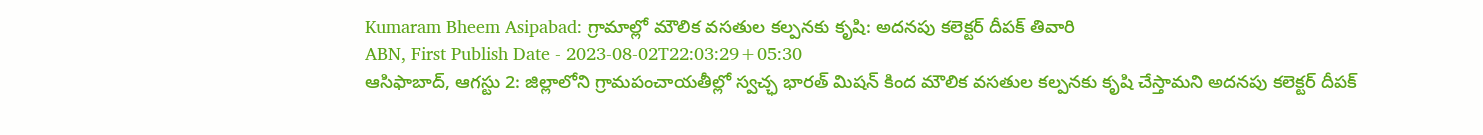Kumaram Bheem Asipabad: గ్రామాల్లో మౌలిక వసతుల కల్పనకు కృషి: అదనపు కలెక్టర్ దీపక్ తివారి
ABN, First Publish Date - 2023-08-02T22:03:29+05:30
ఆసిఫాబాద్, ఆగస్టు 2: జిల్లాలోని గ్రామపంచాయతీల్లో స్వచ్ఛ భారత్ మిషన్ కింద మౌలిక వసతుల కల్పనకు కృషి చేస్తామని అదనపు కలెక్టర్ దీపక్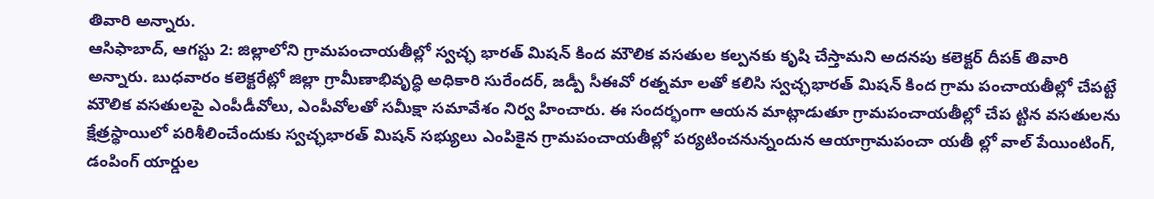తివారి అన్నారు.
ఆసిఫాబాద్, ఆగస్టు 2: జిల్లాలోని గ్రామపంచాయతీల్లో స్వచ్ఛ భారత్ మిషన్ కింద మౌలిక వసతుల కల్పనకు కృషి చేస్తామని అదనపు కలెక్టర్ దీపక్ తివారి అన్నారు. బుధవారం కలెక్టరేట్లో జిల్లా గ్రామీణాభివృద్ధి అధికారి సురేందర్, జడ్పీ సీఈవో రత్నమా లతో కలిసి స్వచ్ఛభారత్ మిషన్ కింద గ్రామ పంచాయతీల్లో చేపట్టే మౌలిక వసతులపై ఎంపీడీవోలు, ఎంపీవోలతో సమీక్షా సమావేశం నిర్వ హించారు. ఈ సందర్భంగా ఆయన మాట్లాడుతూ గ్రామపంచాయతీల్లో చేప ట్టిన వసతులను క్షేత్రస్థాయిలో పరిశీలించేందుకు స్వచ్ఛభారత్ మిషన్ సభ్యులు ఎంపికైన గ్రామపంచాయతీల్లో పర్యటించనున్నందున ఆయాగ్రామపంచా యతీ ల్లో వాల్ పేయింటింగ్, డంపింగ్ యార్డుల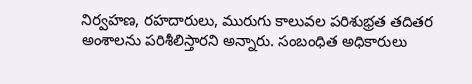నిర్వహణ, రహదారులు, మురుగు కాలువల పరిశుభ్రత తదితర అంశాలను పరిశీలిస్తారని అన్నారు. సంబంధిత అధికారులు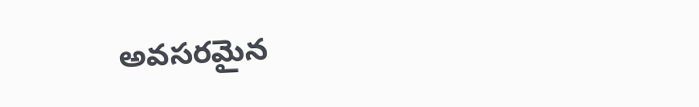అవసరమైన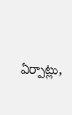ఏర్పాట్లు,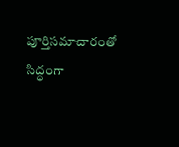పూర్తిసమాచారంతో సిద్ధంగా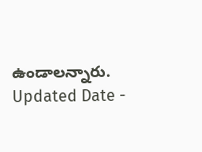ఉండాలన్నారు.
Updated Date -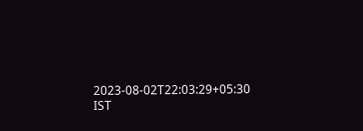2023-08-02T22:03:29+05:30 IST